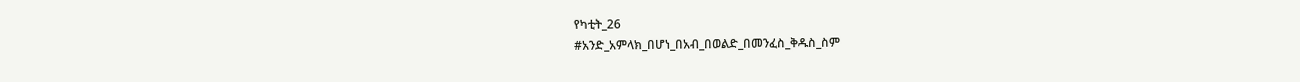የካቲት_26
#አንድ_አምላክ_በሆነ_በአብ_በወልድ_በመንፈስ_ቅዱስ_ስም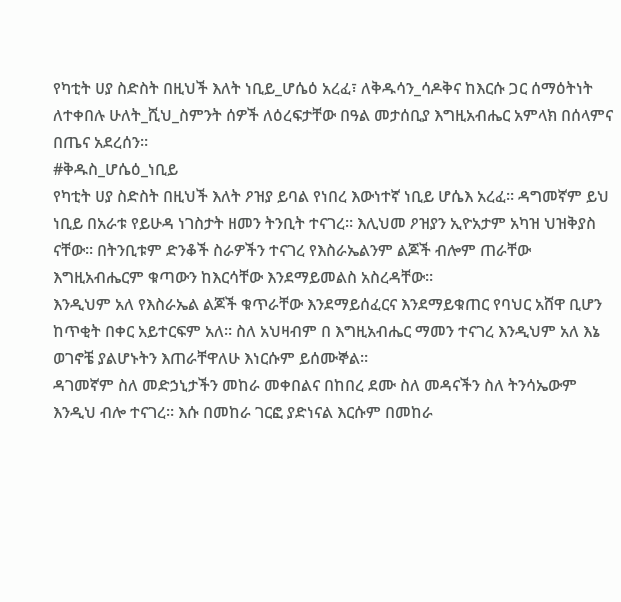የካቲት ሀያ ስድስት በዚህች እለት ነቢይ_ሆሴዕ አረፈ፣ ለቅዱሳን_ሳዶቅና ከእርሱ ጋር ሰማዕትነት ለተቀበሉ ሁለት_ሺህ_ስምንት ሰዎች ለዕረፍታቸው በዓል መታሰቢያ እግዚአብሔር አምላክ በሰላምና በጤና አደረሰን።
#ቅዱስ_ሆሴዕ_ነቢይ
የካቲት ሀያ ስድስት በዚህች እለት ዖዝያ ይባል የነበረ እውነተኛ ነቢይ ሆሴእ አረፈ። ዳግመኛም ይህ ነቢይ በአራቱ የይሁዳ ነገስታት ዘመን ትንቢት ተናገረ። እሊህመ ዖዝያን ኢዮአታም አካዝ ህዝቅያስ ናቸው። በትንቢቱም ድንቆች ስራዎችን ተናገረ የእስራኤልንም ልጆች ብሎም ጠራቸው እግዚአብሔርም ቁጣውን ከእርሳቸው እንደማይመልስ አስረዳቸው።
እንዲህም አለ የእስራኤል ልጆች ቁጥራቸው እንደማይሰፈርና እንደማይቁጠር የባህር አሸዋ ቢሆን ከጥቂት በቀር አይተርፍም አለ። ስለ አህዛብም በ እግዚአብሔር ማመን ተናገረ እንዲህም አለ እኔ ወገኖቼ ያልሆኑትን እጠራቸዋለሁ እነርሱም ይሰሙኞል።
ዳገመኛም ስለ መድኃኒታችን መከራ መቀበልና በከበረ ደሙ ስለ መዳናችን ስለ ትንሳኤውም እንዲህ ብሎ ተናገረ። እሱ በመከራ ገርፎ ያድነናል እርሱም በመከራ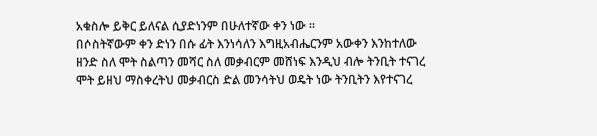አቁስሎ ይቅር ይለናል ሲያድነንም በሁለተኛው ቀን ነው ።
በሶስትኛውም ቀን ድነን በሱ ፊት እንነሳለን እግዚአብሔርንም አውቀን እንከተለው ዘንድ ስለ ሞት ስልጣን መሻር ስለ መቃብርም መሸነፍ እንዲህ ብሎ ትንቢት ተናገረ ሞት ይዘህ ማስቀረትህ መቃብርስ ድል መንሳትህ ወዴት ነው ትንቢትን እየተናገረ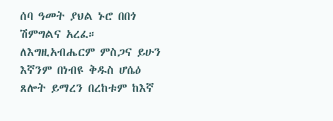ሰባ ዓመት ያህል ኑሮ በበጎ ሽምግልና አረፈ።
ለእግዚአብሔርም ምስጋና ይሁን እኛንም በነብዩ ቅዱስ ሆሴዕ ጸሎት ይማረን በረከቱም ከእኛ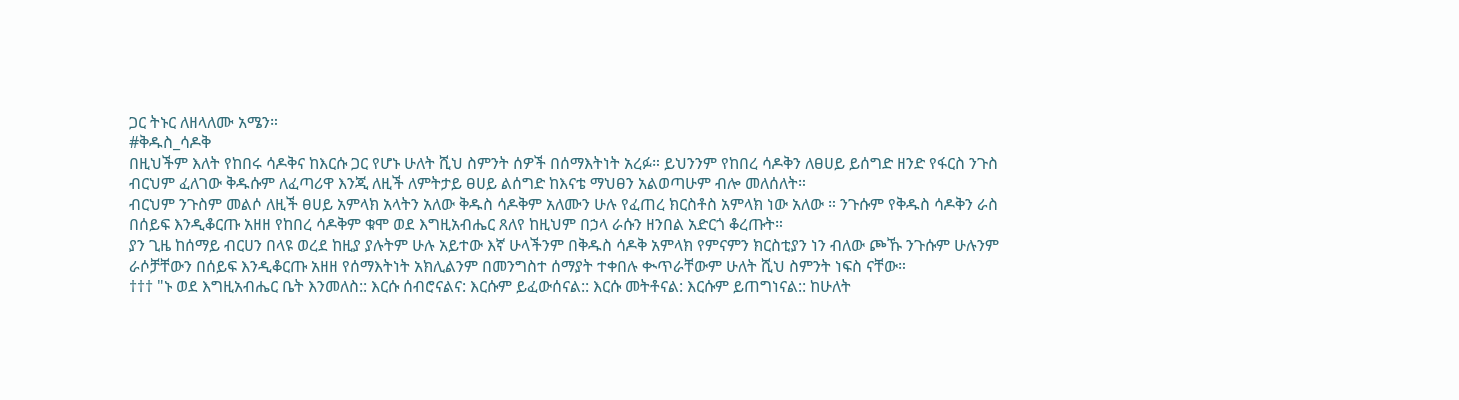ጋር ትኑር ለዘላለሙ አሜን።
#ቅዱስ_ሳዶቅ
በዚህችም እለት የከበሩ ሳዶቅና ከእርሱ ጋር የሆኑ ሁለት ሺህ ስምንት ሰዎች በሰማእትነት አረፉ። ይህንንም የከበረ ሳዶቅን ለፀሀይ ይሰግድ ዘንድ የፋርስ ንጉስ ብርህም ፈለገው ቅዱሱም ለፈጣሪዋ እንጂ ለዚች ለምትታይ ፀሀይ ልሰግድ ከእናቴ ማህፀን አልወጣሁም ብሎ መለሰለት።
ብርህም ንጉስም መልሶ ለዚች ፀሀይ አምላክ አላትን አለው ቅዱስ ሳዶቅም አለሙን ሁሉ የፈጠረ ክርስቶስ አምላክ ነው አለው ። ንጉሱም የቅዱስ ሳዶቅን ራስ በሰይፍ እንዲቆርጡ አዘዘ የከበረ ሳዶቅም ቁሞ ወደ እግዚአብሔር ጸለየ ከዚህም በኃላ ራሱን ዘንበል አድርጎ ቆረጡት።
ያን ጊዜ ከሰማይ ብርሀን በላዩ ወረደ ከዚያ ያሉትም ሁሉ አይተው እኛ ሁላችንም በቅዱስ ሳዶቅ አምላክ የምናምን ክርስቲያን ነን ብለው ጮኹ ንጉሱም ሁሉንም ራሶቻቸውን በሰይፍ እንዲቆርጡ አዘዘ የሰማእትነት አክሊልንም በመንግስተ ሰማያት ተቀበሉ ቊጥራቸውም ሁለት ሺህ ስምንት ነፍስ ናቸው።
††† "ኑ ወደ እግዚአብሔር ቤት እንመለስ:: እርሱ ሰብሮናልና: እርሱም ይፈውሰናል:: እርሱ መትቶናል: እርሱም ይጠግነናል:: ከሁለት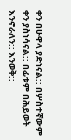ቀን በሁዋላ ያድነናል:: በሦስተኛውም ቀን ያስነሳናል:: በፊቱም በሕይወት እንኖራለን:: እንወቅ::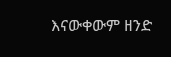እናውቀውም ዘንድ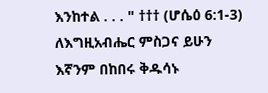እንከተል . . . " ††† (ሆሴዕ 6:1-3)
ለእግዚአብሔር ምስጋና ይሁን እኛንም በከበሩ ቅዱሳኑ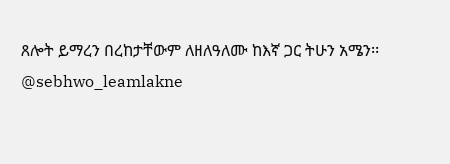ጸሎት ይማረን በረከታቸውም ለዘለዓለሙ ከእኛ ጋር ትሁን አሜን፡፡
@sebhwo_leamlakne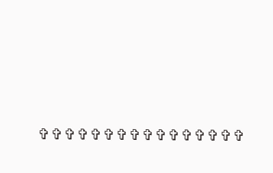✞✞✞✞✞✞✞✞✞✞✞✞✞✞✞✞